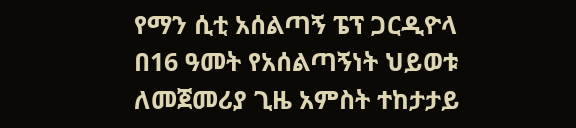የማን ሲቲ አሰልጣኝ ፔፕ ጋርዲዮላ በ16 ዓመት የአሰልጣኝነት ህይወቱ ለመጀመሪያ ጊዜ አምስት ተከታታይ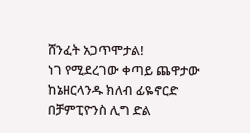ሸንፈት አጋጥሞታል!
ነገ የሚደረገው ቀጣይ ጨዋታው ከኔዘርላንዱ ክለብ ፊዬኖርድ በቻምፒዮንስ ሊግ ድል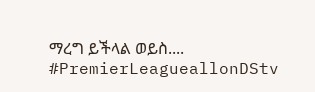ማረግ ይችላል ወይስ....
#PremierLeagueallonDStv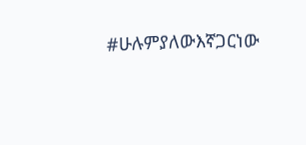#ሁሉምያለውእኛጋርነው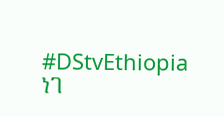#DStvEthiopia
ነገ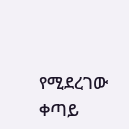የሚደረገው ቀጣይ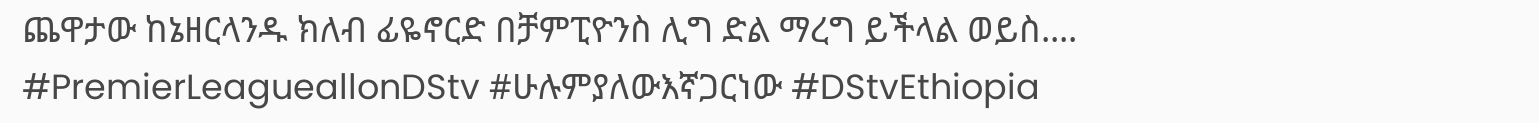ጨዋታው ከኔዘርላንዱ ክለብ ፊዬኖርድ በቻምፒዮንስ ሊግ ድል ማረግ ይችላል ወይስ....
#PremierLeagueallonDStv #ሁሉምያለውእኛጋርነው #DStvEthiopia